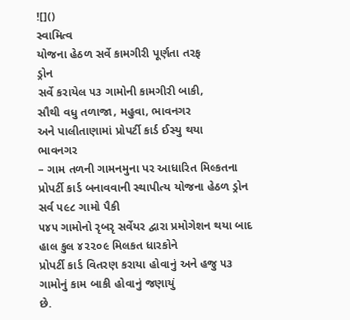![]()
સ્વામિત્વ
યોજના હેઠળ સર્વે કામગીરી પૂર્ણતા તરફ
ડ્રોન
સર્વે કરાયેલ ૫૩ ગામોની કામગીરી બાકી,
સૌથી વધુ તળાજા, મહુવા, ભાવનગર
અને પાલીતાણામાં પ્રોપર્ટી કાર્ડ ઈસ્યુ થયા
ભાવનગર
– ગામ તળની ગામનમુના પર આધારિત મિલ્કતના
પ્રોપર્ટી કાર્ડ બનાવવાની સ્થાપીત્ય યોજના હેઠળ ડ્રોન સર્વ ૫૯૮ ગામો પૈકી
૫૪૫ ગામોનો રૃબરૃ સર્વેયર દ્વારા પ્રમોગેશન થયા બાદ હાલ કુલ ૪૨૨૦૯ મિલકત ધારકોને
પ્રોપર્ટી કાર્ડ વિતરણ કરાયા હોવાનું અને હજુ ૫૩ ગામોનું કામ બાકી હોવાનું જણાયું
છે.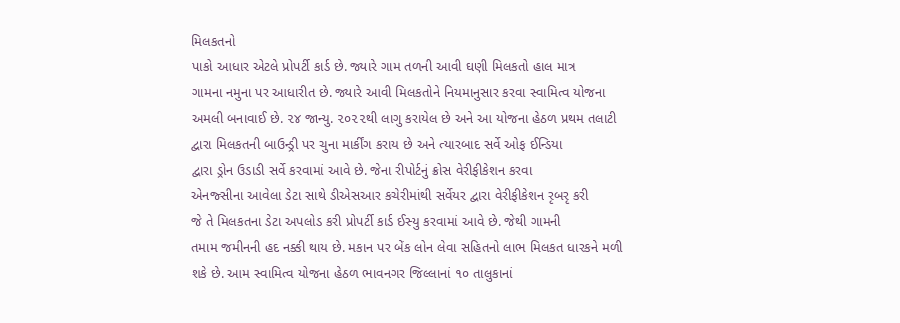મિલકતનો
પાકો આધાર એટલે પ્રોપર્ટી કાર્ડ છે. જ્યારે ગામ તળની આવી ઘણી મિલકતો હાલ માત્ર
ગામના નમુના પર આધારીત છે. જ્યારે આવી મિલકતોને નિયમાનુસાર કરવા સ્વામિત્વ યોજના
અમલી બનાવાઈ છે. ૨૪ જાન્યુ. ૨૦૨૨થી લાગુ કરાયેલ છે અને આ યોજના હેઠળ પ્રથમ તલાટી
દ્વારા મિલકતની બાઉન્ડ્રી પર ચુના માર્કીંગ કરાય છે અને ત્યારબાદ સર્વે ઓફ ઈન્ડિયા
દ્વારા ડ્રોન ઉડાડી સર્વે કરવામાં આવે છે. જેના રીપોર્ટનું ક્રોસ વેરીફીકેશન કરવા
એનજ્સીના આવેલા ડેટા સાથે ડીએસઆર કચેરીમાંથી સર્વેયર દ્વારા વેરીફીકેશન રૃબરૃ કરી
જે તે મિલકતના ડેટા અપલોડ કરી પ્રોપર્ટી કાર્ડ ઈસ્યુ કરવામાં આવે છે. જેથી ગામની
તમામ જમીનની હદ નક્કી થાય છે. મકાન પર બેંક લોન લેવા સહિતનો લાભ મિલકત ધારકને મળી
શકે છે. આમ સ્વામિત્વ યોજના હેઠળ ભાવનગર જિલ્લાનાં ૧૦ તાલુકાનાં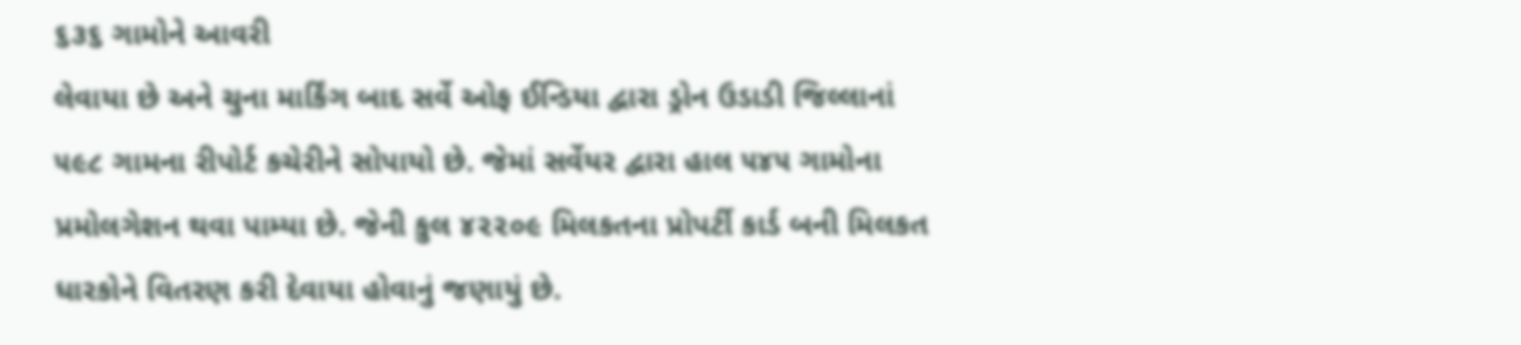૬૩૬ ગામોને આવરી
લેવાયા છે અને ચુના માર્કિંગ બાદ સર્વે ઓફ ઈન્ડિયા દ્વારા ડ્રોન ઉડાડી જિલ્લાનાં
૫૯૮ ગામના રીપોર્ટ કચેરીને સોપાયો છે. જેમાં સર્વેયર દ્વારા હાલ ૫૪૫ ગામોના
પ્રમોલગેશન થવા પામ્યા છે. જેની કુલ ૪૨૨૦૯ મિલકતના પ્રોપર્ટી કાર્ડ બની મિલકત
ધારકોને વિતરણ કરી દેવાયા હોવાનું જણાયું છે.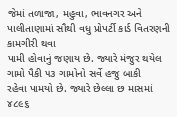જેમાં તળાજા, મહુવા, ભાવનગર અને પાલીતાણામાં સૌથી વધુ પ્રોપર્ટી કાર્ડ વિતરણની કામગીરી થવા
પામી હોવાનું જણાય છે. જ્યારે મંજુર થયેલ ગામો પૈકી ૫૩ ગામોનો સર્વે હજુ બાકી
રહેવા પામયો છે. જ્યારે છેલ્લા છ માસમાં ૪૮૯૬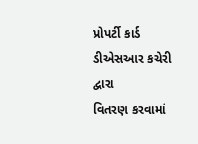પ્રોપર્ટી કાર્ડ ડીએસઆર કચેરી દ્વારા
વિતરણ કરવામાં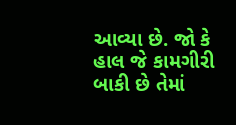આવ્યા છે. જો કે હાલ જે કામગીરી બાકી છે તેમાં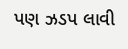પણ ઝડપ લાવી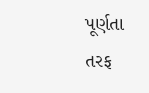પૂર્ણતા
તરફ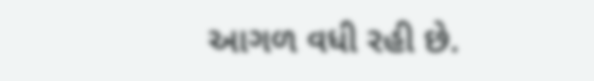આગળ વધી રહી છે.